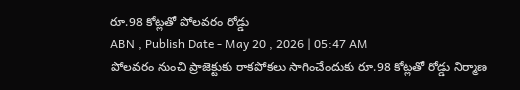రూ.98 కోట్లతో పోలవరం రోడ్డు
ABN , Publish Date - May 20 , 2026 | 05:47 AM
పోలవరం నుంచి ప్రాజెక్టుకు రాకపోకలు సాగించేందుకు రూ.98 కోట్లతో రోడ్డు నిర్మాణ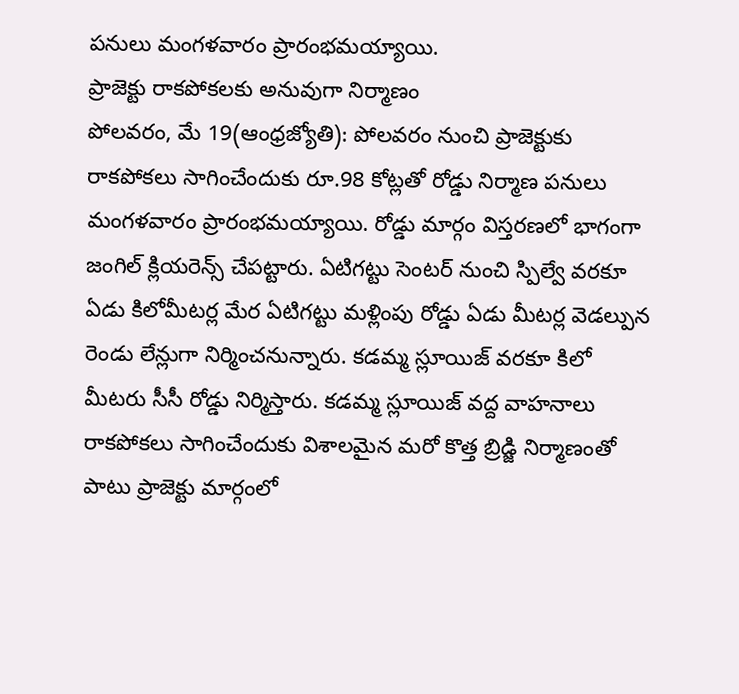పనులు మంగళవారం ప్రారంభమయ్యాయి.
ప్రాజెక్టు రాకపోకలకు అనువుగా నిర్మాణం
పోలవరం, మే 19(ఆంధ్రజ్యోతి): పోలవరం నుంచి ప్రాజెక్టుకు రాకపోకలు సాగించేందుకు రూ.98 కోట్లతో రోడ్డు నిర్మాణ పనులు మంగళవారం ప్రారంభమయ్యాయి. రోడ్డు మార్గం విస్తరణలో భాగంగా జంగిల్ క్లియరెన్స్ చేపట్టారు. ఏటిగట్టు సెంటర్ నుంచి స్పిల్వే వరకూ ఏడు కిలోమీటర్ల మేర ఏటిగట్టు మళ్లింపు రోడ్డు ఏడు మీటర్ల వెడల్పున రెండు లేన్లుగా నిర్మించనున్నారు. కడమ్మ స్లూయిజ్ వరకూ కిలో మీటరు సీసీ రోడ్డు నిర్మిస్తారు. కడమ్మ స్లూయిజ్ వద్ద వాహనాలు రాకపోకలు సాగించేందుకు విశాలమైన మరో కొత్త బ్రిడ్జి నిర్మాణంతో పాటు ప్రాజెక్టు మార్గంలో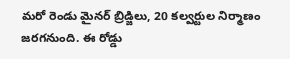మరో రెండు మైనర్ బ్రిడ్జిలు, 20 కల్వర్టుల నిర్మాణం జరగనుంది. ఈ రోడ్డు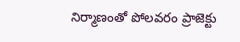నిర్మాణంతో పోలవరం ప్రాజెక్టు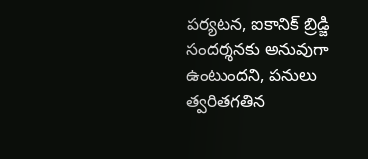పర్యటన, ఐకానిక్ బ్రిడ్జి సందర్శనకు అనువుగా ఉంటుందని, పనులు త్వరితగతిన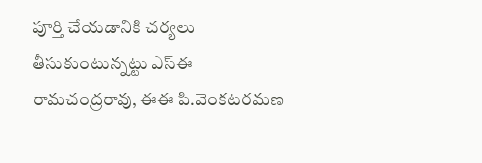పూర్తి చేయడానికి చర్యలు తీసుకుంటున్నట్టు ఎస్ఈ రామచంద్రరావు, ఈఈ పి.వెంకటరమణ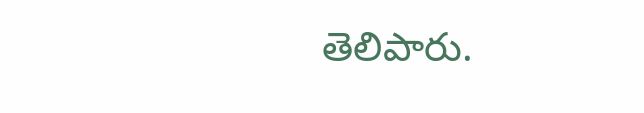తెలిపారు.